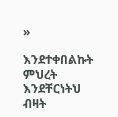»

እንደተቀበልኩት ምህረት እንደቸርነትህ ብዛት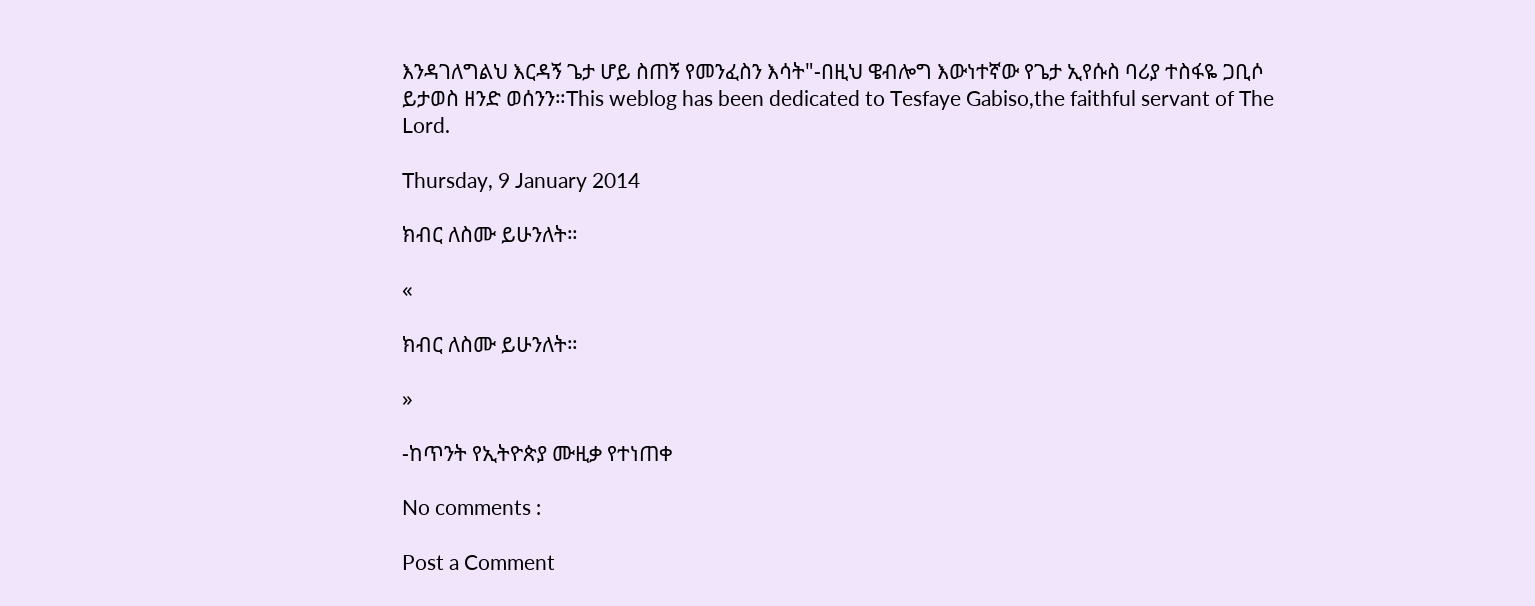እንዳገለግልህ እርዳኝ ጌታ ሆይ ስጠኝ የመንፈስን እሳት"-በዚህ ዌብሎግ እውነተኛው የጌታ ኢየሱስ ባሪያ ተስፋዬ ጋቢሶ ይታወስ ዘንድ ወሰንን።This weblog has been dedicated to Tesfaye Gabiso,the faithful servant of The Lord.

Thursday, 9 January 2014

ክብር ለስሙ ይሁንለት።

«

ክብር ለስሙ ይሁንለት።

»

-ከጥንት የኢትዮጵያ ሙዚቃ የተነጠቀ

No comments :

Post a Comment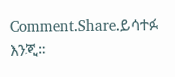Comment.Share.ይሳተፉ እንጂ።